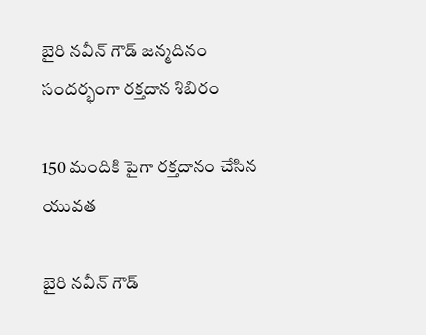బైరి నవీన్ గౌడ్ జన్మదినం సందర్భంగా రక్తదాన శిబిరం

150 మందికి పైగా రక్తదానం చేసిన యువత

బైరి నవీన్ గౌడ్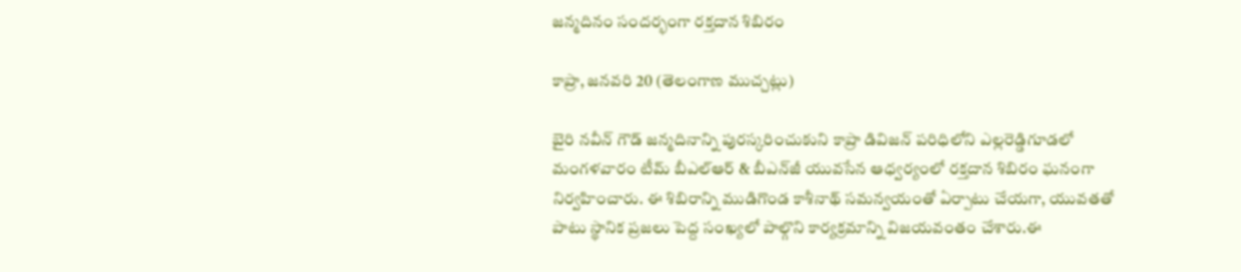జన్మదినం సందర్భంగా రక్తదాన శిబిరం

కాప్రా, జనవరి 20 (తెలంగాణ ముచ్చట్లు)

బైరి నవీన్ గౌడ్ జన్మదినాన్ని పురస్కరించుకుని కాప్రా డివిజన్ పరిధిలోని ఎల్లరెడ్డిగూడలో మంగళవారం టీమ్ బీఎల్‌ఆర్ & బీఎన్‌జీ యువసేన ఆధ్వర్యంలో రక్తదాన శిబిరం ఘనంగా నిర్వహించారు. ఈ శిబిరాన్ని ముడిగొండ కాశీనాథ్ సమన్వయంతో ఏర్పాటు చేయగా, యువతతో పాటు స్థానిక ప్రజలు పెద్ద సంఖ్యలో పాల్గొని కార్యక్రమాన్ని విజయవంతం చేశారు.ఈ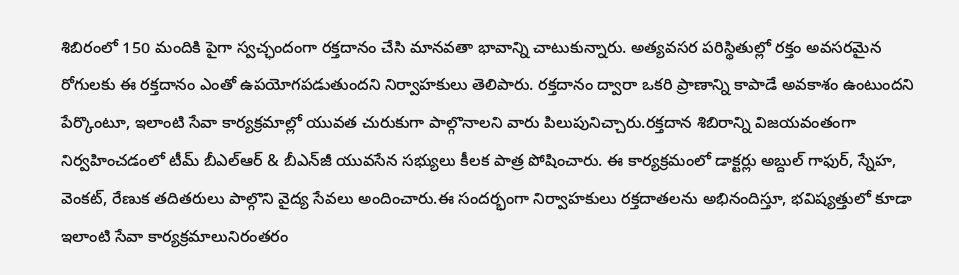శిబిరంలో 150 మందికి పైగా స్వచ్ఛందంగా రక్తదానం చేసి మానవతా భావాన్ని చాటుకున్నారు. అత్యవసర పరిస్థితుల్లో రక్తం అవసరమైన రోగులకు ఈ రక్తదానం ఎంతో ఉపయోగపడుతుందని నిర్వాహకులు తెలిపారు. రక్తదానం ద్వారా ఒకరి ప్రాణాన్ని కాపాడే అవకాశం ఉంటుందని పేర్కొంటూ, ఇలాంటి సేవా కార్యక్రమాల్లో యువత చురుకుగా పాల్గొనాలని వారు పిలుపునిచ్చారు.రక్తదాన శిబిరాన్ని విజయవంతంగా నిర్వహించడంలో టీమ్ బీఎల్‌ఆర్ & బీఎన్‌జీ యువసేన సభ్యులు కీలక పాత్ర పోషించారు. ఈ కార్యక్రమంలో డాక్టర్లు అబ్దుల్ గాఫుర్, స్నేహ, వెంకట్, రేణుక తదితరులు పాల్గొని వైద్య సేవలు అందించారు.ఈ సందర్భంగా నిర్వాహకులు రక్తదాతలను అభినందిస్తూ, భవిష్యత్తులో కూడా ఇలాంటి సేవా కార్యక్రమాలునిరంతరం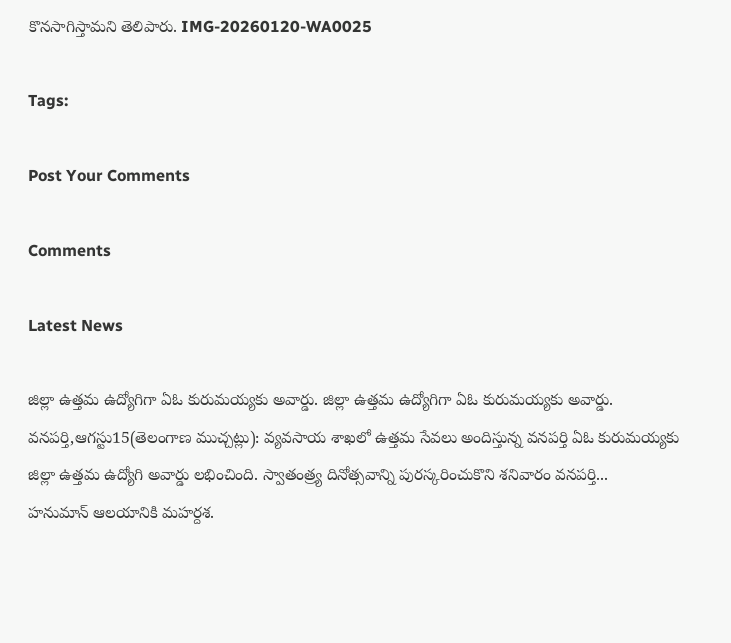కొనసాగిస్తామని తెలిపారు. IMG-20260120-WA0025

Tags:

Post Your Comments

Comments

Latest News

జిల్లా ఉత్తమ ఉద్యోగిగా ఏఓ కురుమయ్యకు అవార్డు. జిల్లా ఉత్తమ ఉద్యోగిగా ఏఓ కురుమయ్యకు అవార్డు.
వనపర్తి,ఆగస్టు15(తెలంగాణ ముచ్చట్లు): వ్యవసాయ శాఖలో ఉత్తమ సేవలు అందిస్తున్న వనపర్తి ఏఓ కురుమయ్యకు జిల్లా ఉత్తమ ఉద్యోగి అవార్డు లభించింది. స్వాతంత్ర్య దినోత్సవాన్ని పురస్కరించుకొని శనివారం వనపర్తి...
హనుమాన్ ఆలయానికి మహర్దశ.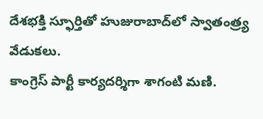దేశభక్తి స్ఫూర్తితో హుజురాబాద్‌లో స్వాతంత్ర్య వేడుకలు.
కాంగ్రెస్ పార్టీ కార్యదర్శిగా శాగంటి మణి.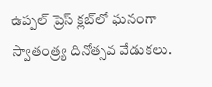ఉప్పల్ ప్రెస్ క్లబ్‌లో ఘనంగా స్వాతంత్ర్య దినోత్సవ వేడుకలు.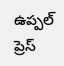ఉప్పల్ ప్రెస్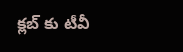క్లబ్‌ కు టీవీ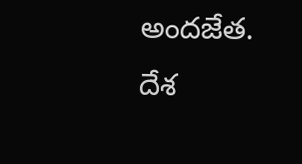అందజేత.
దేశ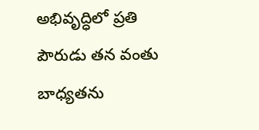అభివృద్ధిలో ప్రతి పౌరుడు తన వంతు బాధ్యతను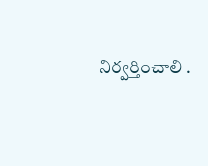నిర్వర్తించాలి .